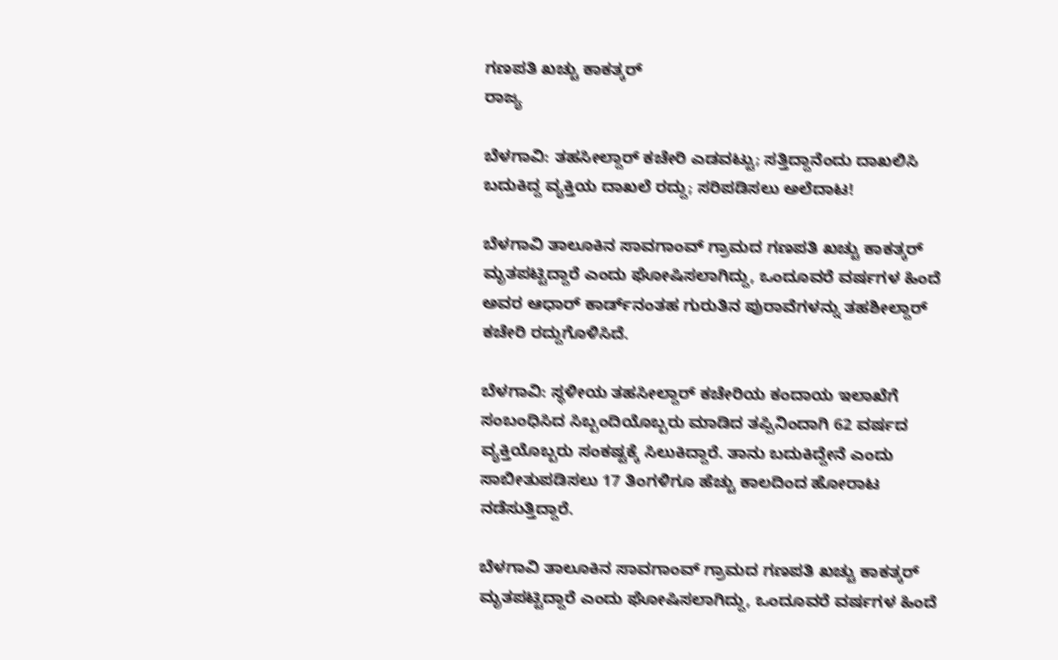ಗಣಪತಿ ಖಚ್ಚು ಕಾಕತ್ಕರ್
ರಾಜ್ಯ

ಬೆಳಗಾವಿ: ತಹಸೀಲ್ದಾರ್ ಕಚೇರಿ ಎಡವಟ್ಟು; ಸತ್ತಿದ್ದಾನೆಂದು ದಾಖಲಿಸಿ ಬದುಕಿದ್ದ ವ್ಯಕ್ತಿಯ ದಾಖಲೆ ರದ್ದು; ಸರಿಪಡಿಸಲು ಅಲೆದಾಟ!

ಬೆಳಗಾವಿ ತಾಲೂಕಿನ ಸಾವಗಾಂವ್ ಗ್ರಾಮದ ಗಣಪತಿ ಖಚ್ಚು ಕಾಕತ್ಕರ್ ಮೃತಪಟ್ಟಿದ್ದಾರೆ ಎಂದು ಘೋಷಿಸಲಾಗಿದ್ದು, ಒಂದೂವರೆ ವರ್ಷಗಳ ಹಿಂದೆ ಅವರ ಆಧಾರ್ ಕಾರ್ಡ್‌ನಂತಹ ಗುರುತಿನ ಪುರಾವೆಗಳನ್ನು ತಹಶೀಲ್ದಾರ್ ಕಚೇರಿ ರದ್ದುಗೊಳಿಸಿದೆ.

ಬೆಳಗಾವಿ: ಸ್ಥಳೀಯ ತಹಸೀಲ್ದಾರ್ ಕಚೇರಿಯ ಕಂದಾಯ ಇಲಾಖೆಗೆ ಸಂಬಂಧಿಸಿದ ಸಿಬ್ಬಂದಿಯೊಬ್ಬರು ಮಾಡಿದ ತಪ್ಪಿನಿಂದಾಗಿ 62 ವರ್ಷದ ವ್ಯಕ್ತಿಯೊಬ್ಬರು ಸಂಕಷ್ಟಕ್ಕೆ ಸಿಲುಕಿದ್ದಾರೆ. ತಾನು ಬದುಕಿದ್ದೇನೆ ಎಂದು ಸಾಬೀತುಪಡಿಸಲು 17 ತಿಂಗಳಿಗೂ ಹೆಚ್ಚು ಕಾಲದಿಂದ ಹೋರಾಟ ನಡೆಸುತ್ತಿದ್ದಾರೆ.

ಬೆಳಗಾವಿ ತಾಲೂಕಿನ ಸಾವಗಾಂವ್ ಗ್ರಾಮದ ಗಣಪತಿ ಖಚ್ಚು ಕಾಕತ್ಕರ್ ಮೃತಪಟ್ಟಿದ್ದಾರೆ ಎಂದು ಘೋಷಿಸಲಾಗಿದ್ದು, ಒಂದೂವರೆ ವರ್ಷಗಳ ಹಿಂದೆ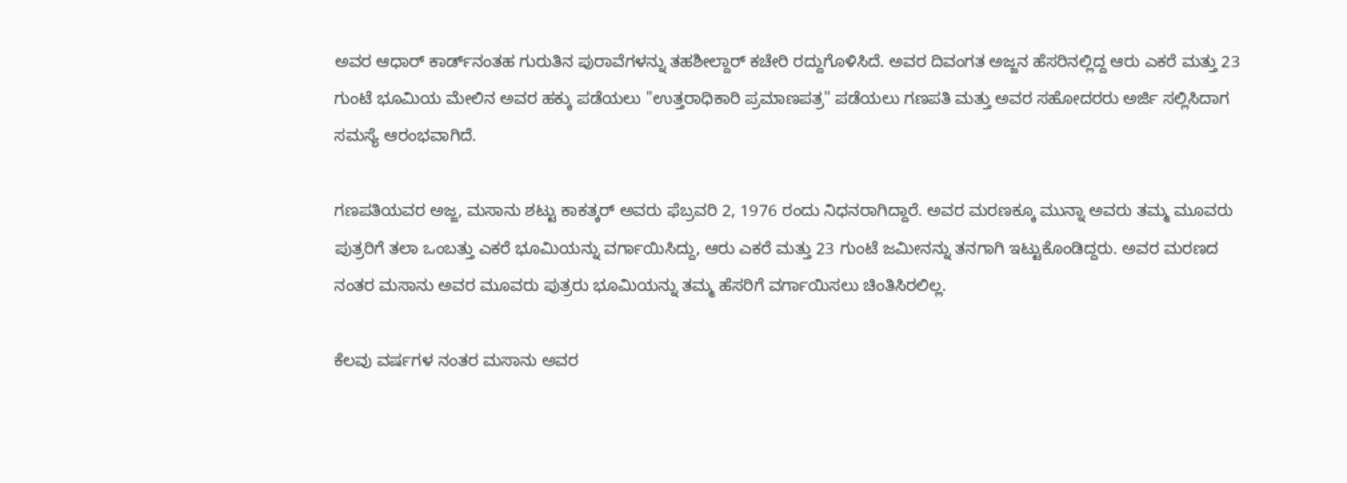ಅವರ ಆಧಾರ್ ಕಾರ್ಡ್‌ನಂತಹ ಗುರುತಿನ ಪುರಾವೆಗಳನ್ನು ತಹಶೀಲ್ದಾರ್ ಕಚೇರಿ ರದ್ದುಗೊಳಿಸಿದೆ. ಅವರ ದಿವಂಗತ ಅಜ್ಜನ ಹೆಸರಿನಲ್ಲಿದ್ದ ಆರು ಎಕರೆ ಮತ್ತು 23 ಗುಂಟೆ ಭೂಮಿಯ ಮೇಲಿನ ಅವರ ಹಕ್ಕು ಪಡೆಯಲು "ಉತ್ತರಾಧಿಕಾರಿ ಪ್ರಮಾಣಪತ್ರ" ಪಡೆಯಲು ಗಣಪತಿ ಮತ್ತು ಅವರ ಸಹೋದರರು ಅರ್ಜಿ ಸಲ್ಲಿಸಿದಾಗ ಸಮಸ್ಯೆ ಆರಂಭವಾಗಿದೆ.

ಗಣಪತಿಯವರ ಅಜ್ಜ, ಮಸಾನು ಶಟ್ಟು ಕಾಕತ್ಕರ್ ಅವರು ಫೆಬ್ರವರಿ 2, 1976 ರಂದು ನಿಧನರಾಗಿದ್ದಾರೆ. ಅವರ ಮರಣಕ್ಕೂ ಮುನ್ನಾ ಅವರು ತಮ್ಮ ಮೂವರು ಪುತ್ರರಿಗೆ ತಲಾ ಒಂಬತ್ತು ಎಕರೆ ಭೂಮಿಯನ್ನು ವರ್ಗಾಯಿಸಿದ್ದು, ಆರು ಎಕರೆ ಮತ್ತು 23 ಗುಂಟೆ ಜಮೀನನ್ನು ತನಗಾಗಿ ಇಟ್ಟುಕೊಂಡಿದ್ದರು. ಅವರ ಮರಣದ ನಂತರ ಮಸಾನು ಅವರ ಮೂವರು ಪುತ್ರರು ಭೂಮಿಯನ್ನು ತಮ್ಮ ಹೆಸರಿಗೆ ವರ್ಗಾಯಿಸಲು ಚಿಂತಿಸಿರಲಿಲ್ಲ.

ಕೆಲವು ವರ್ಷಗಳ ನಂತರ ಮಸಾನು ಅವರ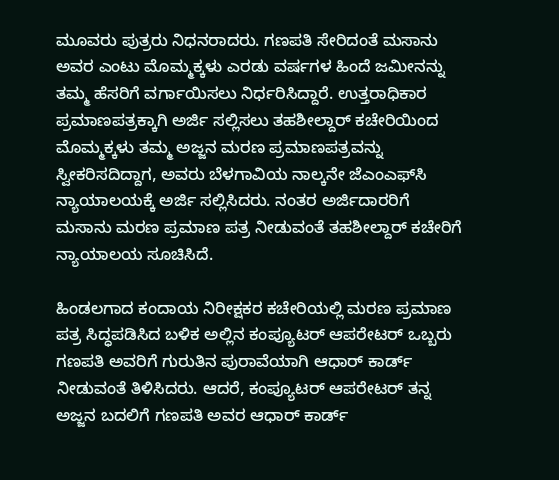ಮೂವರು ಪುತ್ರರು ನಿಧನರಾದರು. ಗಣಪತಿ ಸೇರಿದಂತೆ ಮಸಾನು ಅವರ ಎಂಟು ಮೊಮ್ಮಕ್ಕಳು ಎರಡು ವರ್ಷಗಳ ಹಿಂದೆ ಜಮೀನನ್ನು ತಮ್ಮ ಹೆಸರಿಗೆ ವರ್ಗಾಯಿಸಲು ನಿರ್ಧರಿಸಿದ್ದಾರೆ. ಉತ್ತರಾಧಿಕಾರ ಪ್ರಮಾಣಪತ್ರಕ್ಕಾಗಿ ಅರ್ಜಿ ಸಲ್ಲಿಸಲು ತಹಶೀಲ್ದಾರ್ ಕಚೇರಿಯಿಂದ ಮೊಮ್ಮಕ್ಕಳು ತಮ್ಮ ಅಜ್ಜನ ಮರಣ ಪ್ರಮಾಣಪತ್ರವನ್ನು ಸ್ವೀಕರಿಸದಿದ್ದಾಗ, ಅವರು ಬೆಳಗಾವಿಯ ನಾಲ್ಕನೇ ಜೆಎಂಎಫ್‌ಸಿ ನ್ಯಾಯಾಲಯಕ್ಕೆ ಅರ್ಜಿ ಸಲ್ಲಿಸಿದರು. ನಂತರ ಅರ್ಜಿದಾರರಿಗೆ ಮಸಾನು ಮರಣ ಪ್ರಮಾಣ ಪತ್ರ ನೀಡುವಂತೆ ತಹಶೀಲ್ದಾರ್ ಕಚೇರಿಗೆ ನ್ಯಾಯಾಲಯ ಸೂಚಿಸಿದೆ.

ಹಿಂಡಲಗಾದ ಕಂದಾಯ ನಿರೀಕ್ಷಕರ ಕಚೇರಿಯಲ್ಲಿ ಮರಣ ಪ್ರಮಾಣ ಪತ್ರ ಸಿದ್ಧಪಡಿಸಿದ ಬಳಿಕ ಅಲ್ಲಿನ ಕಂಪ್ಯೂಟರ್ ಆಪರೇಟರ್ ಒಬ್ಬರು ಗಣಪತಿ ಅವರಿಗೆ ಗುರುತಿನ ಪುರಾವೆಯಾಗಿ ಆಧಾರ್ ಕಾರ್ಡ್ ನೀಡುವಂತೆ ತಿಳಿಸಿದರು. ಆದರೆ, ಕಂಪ್ಯೂಟರ್ ಆಪರೇಟರ್ ತನ್ನ ಅಜ್ಜನ ಬದಲಿಗೆ ಗಣಪತಿ ಅವರ ಆಧಾರ್ ಕಾರ್ಡ್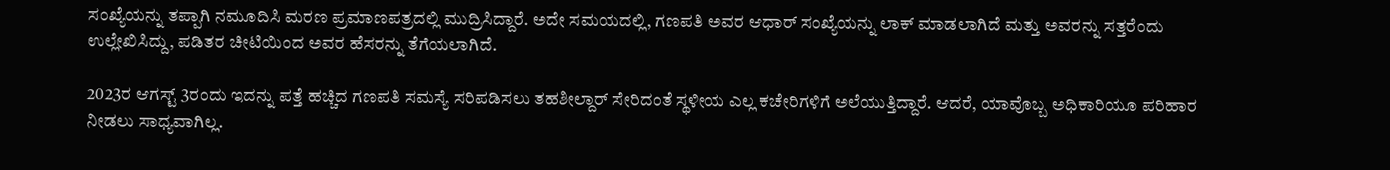ಸಂಖ್ಯೆಯನ್ನು ತಪ್ಪಾಗಿ ನಮೂದಿಸಿ ಮರಣ ಪ್ರಮಾಣಪತ್ರದಲ್ಲಿ ಮುದ್ರಿಸಿದ್ದಾರೆ. ಅದೇ ಸಮಯದಲ್ಲಿ, ಗಣಪತಿ ಅವರ ಆಧಾರ್ ಸಂಖ್ಯೆಯನ್ನು ಲಾಕ್ ಮಾಡಲಾಗಿದೆ ಮತ್ತು ಅವರನ್ನು ಸತ್ತರೆಂದು ಉಲ್ಲೇಖಿಸಿದ್ದು, ಪಡಿತರ ಚೀಟಿಯಿಂದ ಅವರ ಹೆಸರನ್ನು ತೆಗೆಯಲಾಗಿದೆ.

2023ರ ಆಗಸ್ಟ್ 3ರಂದು ಇದನ್ನು ಪತ್ತೆ ಹಚ್ಚಿದ ಗಣಪತಿ ಸಮಸ್ಯೆ ಸರಿಪಡಿಸಲು ತಹಶೀಲ್ದಾರ್ ಸೇರಿದಂತೆ ಸ್ಥಳೀಯ ಎಲ್ಲ ಕಚೇರಿಗಳಿಗೆ ಅಲೆಯುತ್ತಿದ್ದಾರೆ. ಆದರೆ, ಯಾವೊಬ್ಬ ಅಧಿಕಾರಿಯೂ ಪರಿಹಾರ ನೀಡಲು ಸಾಧ್ಯವಾಗಿಲ್ಲ.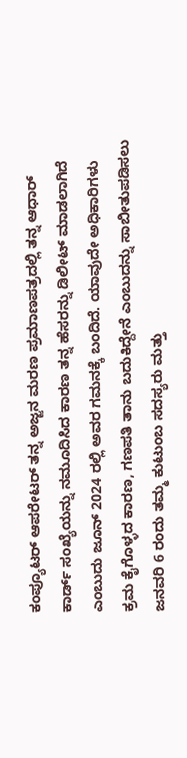ಕಂಪ್ಯೂಟರ್ ಆಪರೇಟರ್ ತನ್ನ ಅಜ್ಜನ ಮರಣ ಪ್ರಮಾಣಪತ್ರದಲ್ಲಿ ತನ್ನ ಆಧಾರ್ ಕಾರ್ಡ್ ಸಂಖ್ಯೆಯನ್ನು ನಮೂದಿಸಿದ ಕಾರಣ ತನ್ನ ಹೆಸರನ್ನು ಡಿಲೀಟ್ ಮಾಡಲಾಗಿದೆ ಎಂಬುದು ಜೂನ್ 2024 ರಲ್ಲಿ ಅವರ ಗಮನಕ್ಕೆ ಬಂದಿದೆ. ಯಾವುದೇ ಅಧಿಕಾರಿಗಳು ಕ್ರಮ ಕೈಗೊಳ್ಳದ ಕಾರಣ, ಗಣಪತಿ ತಾನು ಬದುಕಿದ್ದೇನೆ ಎಂಬುದನ್ನು ಸಾಬೀತುಪಡಿಸಲು ಜನವರಿ 6 ರಂದು ತಮ್ಮ ಕುಟುಂಬ ಸದಸ್ಯರು ಮತ್ತು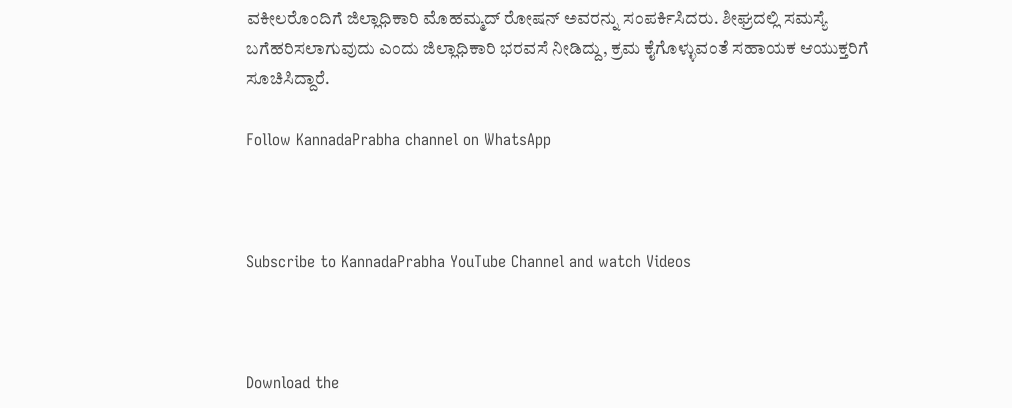ವಕೀಲರೊಂದಿಗೆ ಜಿಲ್ಲಾಧಿಕಾರಿ ಮೊಹಮ್ಮದ್ ರೋಷನ್ ಅವರನ್ನು ಸಂಪರ್ಕಿಸಿದರು. ಶೀಘ್ರದಲ್ಲಿ ಸಮಸ್ಯೆ ಬಗೆಹರಿಸಲಾಗುವುದು ಎಂದು ಜಿಲ್ಲಾಧಿಕಾರಿ ಭರವಸೆ ನೀಡಿದ್ದು, ಕ್ರಮ ಕೈಗೊಳ್ಳುವಂತೆ ಸಹಾಯಕ ಆಯುಕ್ತರಿಗೆ ಸೂಚಿಸಿದ್ದಾರೆ.

Follow KannadaPrabha channel on WhatsApp



Subscribe to KannadaPrabha YouTube Channel and watch Videos



Download the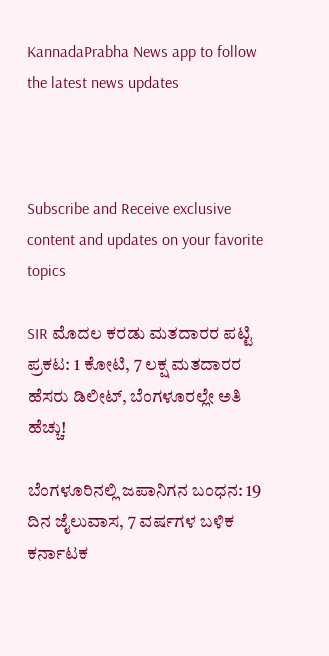KannadaPrabha News app to follow the latest news updates



Subscribe and Receive exclusive content and updates on your favorite topics

SIR ಮೊದಲ ಕರಡು ಮತದಾರರ ಪಟ್ಟಿ ಪ್ರಕಟ: 1 ಕೋಟಿ, 7 ಲಕ್ಷ ಮತದಾರರ ಹೆಸರು ಡಿಲೀಟ್, ಬೆಂಗಳೂರಲ್ಲೇ ಅತಿ ಹೆಚ್ಚು!

ಬೆಂಗಳೂರಿನಲ್ಲಿ ಜಪಾನಿಗನ ಬಂಧನ: 19 ದಿನ ಜೈಲುವಾಸ, 7 ವರ್ಷಗಳ ಬಳಿಕ ಕರ್ನಾಟಕ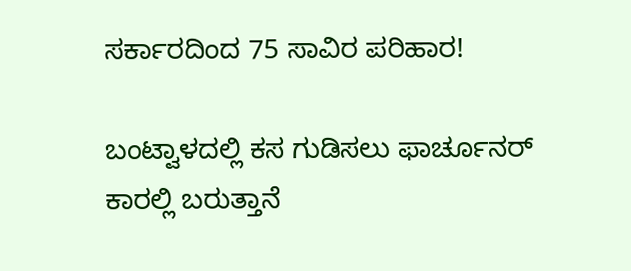ಸರ್ಕಾರದಿಂದ 75 ಸಾವಿರ ಪರಿಹಾರ!

ಬಂಟ್ವಾಳದಲ್ಲಿ ಕಸ ಗುಡಿಸಲು ಫಾರ್ಚೂನರ್‌ ಕಾರಲ್ಲಿ ಬರುತ್ತಾನೆ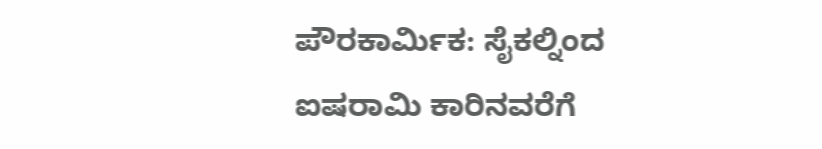ಪೌರಕಾರ್ಮಿಕ: ಸೈಕಲ್ನಿಂದ ಐಷರಾಮಿ ಕಾರಿನವರೆಗೆ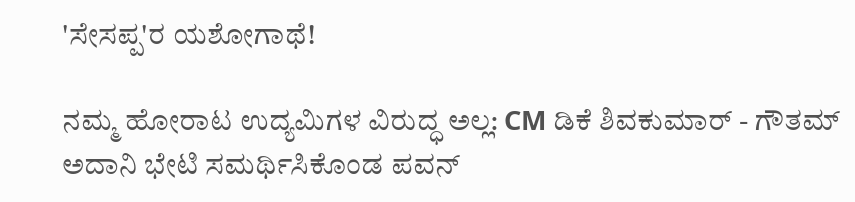'ಸೇಸಪ್ಪ'ರ ಯಶೋಗಾಥೆ!

ನಮ್ಮ ಹೋರಾಟ ಉದ್ಯಮಿಗಳ ವಿರುದ್ಧ ಅಲ್ಲ: CM ಡಿಕೆ ಶಿವಕುಮಾರ್ - ಗೌತಮ್ ಅದಾನಿ ಭೇಟಿ ಸಮರ್ಥಿಸಿಕೊಂಡ ಪವನ್‌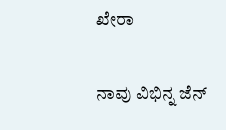ಖೇರಾ

ನಾವು ವಿಭಿನ್ನ ಜೆನ್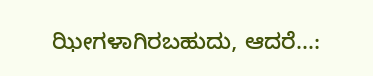ಝೀಗಳಾಗಿರಬಹುದು, ಆದರೆ...: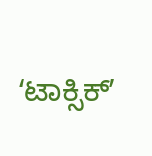ʻಟಾಕ್ಸಿಕ್‌ʼ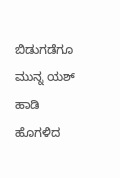ಬಿಡುಗಡೆಗೂ ಮುನ್ನ ಯಶ್‌ ಹಾಡಿ ಹೊಗಳಿದ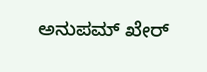ಅನುಪಮ್ ಖೇರ್